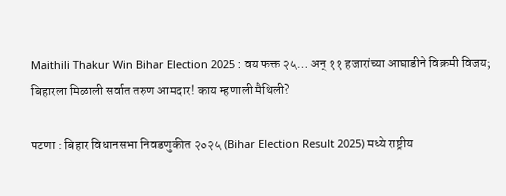Maithili Thakur Win Bihar Election 2025 : वय फक्त २५… अन् ११ हजारांच्या आघाडीने विक्रमी विजय; बिहारला मिळाली सर्वात तरुण आमदार! काय म्हणाली मैथिली?

पटणा : बिहार विधानसभा निवडणुकीत २०२५ (Bihar Election Result 2025) मध्ये राष्ट्रीय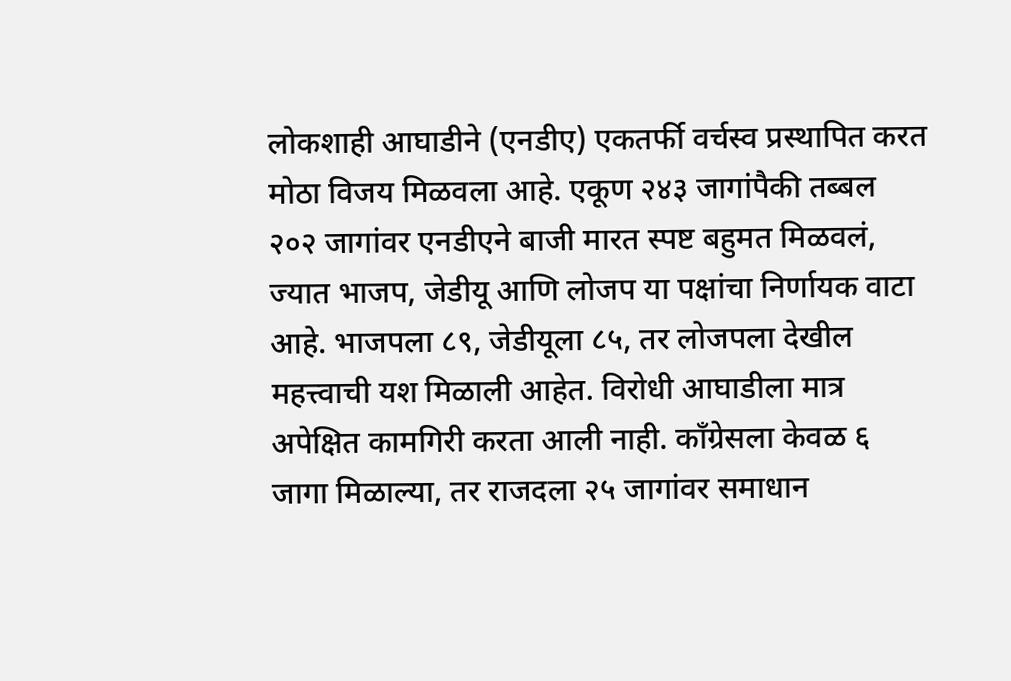लोकशाही आघाडीने (एनडीए) एकतर्फी वर्चस्व प्रस्थापित करत मोठा विजय मिळवला आहे. एकूण २४३ जागांपैकी तब्बल २०२ जागांवर एनडीएने बाजी मारत स्पष्ट बहुमत मिळवलं, ज्यात भाजप, जेडीयू आणि लोजप या पक्षांचा निर्णायक वाटा आहे. भाजपला ८९, जेडीयूला ८५, तर लोजपला देखील महत्त्वाची यश मिळाली आहेत. विरोधी आघाडीला मात्र अपेक्षित कामगिरी करता आली नाही. काँग्रेसला केवळ ६ जागा मिळाल्या, तर राजदला २५ जागांवर समाधान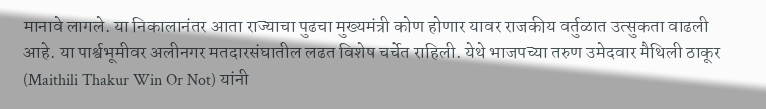मानावे लागले. या निकालानंतर आता राज्याचा पुढचा मुख्यमंत्री कोण होणार यावर राजकीय वर्तुळात उत्सुकता वाढली आहे. या पार्श्वभूमीवर अलीनगर मतदारसंघातील लढत विशेष चर्चेत राहिली. येथे भाजपच्या तरुण उमेदवार मैथिली ठाकूर (Maithili Thakur Win Or Not) यांनी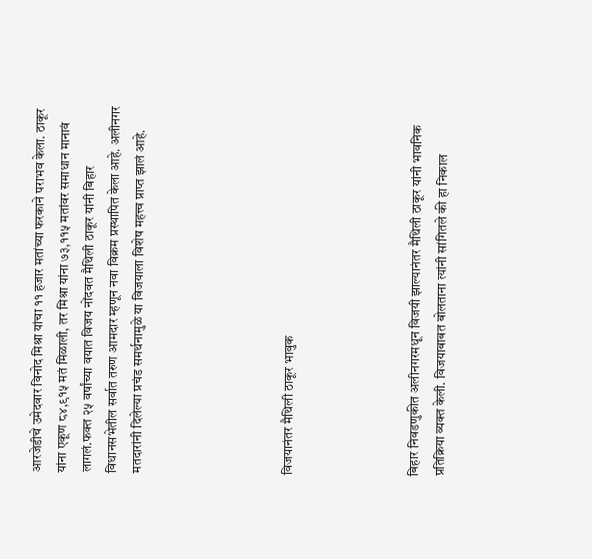आरजेडीचे उमेदवार विनोद मिश्रा यांचा ११ हजार मतांच्या फरकाने पराभव केला. ठाकूर यांना एकूण ८४,९१५ मतं मिळाली, तर मिश्रा यांना ७३,११५ मतांवर समाधान मानावं लागलं.फक्त २५ वर्षांच्या वयात विजय नोंदवत मैथिली ठाकूर यांनी बिहार विधानसभेतील सर्वात तरुण आमदार म्हणून नवा विक्रम प्रस्थापित केला आहे. अलीनगर मतदारांनी दिलेल्या प्रचंड समर्थनामुळे या विजयाला विशेष महत्त्व प्राप्त झालं आहे.





विजयानंतर मैथिली ठाकूर भावुक




बिहार निवडणुकीत अलीनगरमधून विजयी झाल्यानंतर मैथिली ठाकूर यांनी भावनिक प्रतिक्रिया व्यक्त केली. विजयाबाबत बोलताना त्यांनी सांगितले की हा निकाल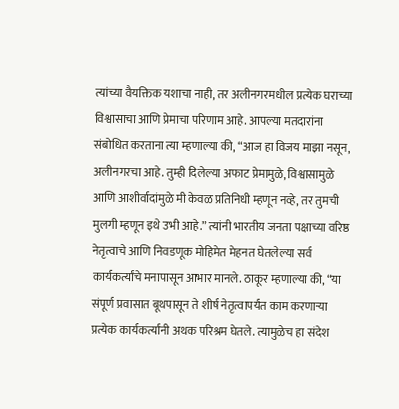त्यांच्या वैयक्तिक यशाचा नाही, तर अलीनगरमधील प्रत्येक घराच्या विश्वासाचा आणि प्रेमाचा परिणाम आहे. आपल्या मतदारांना संबोधित करताना त्या म्हणाल्या की, “आज हा विजय माझा नसून, अलीनगरचा आहे. तुम्ही दिलेल्या अफाट प्रेमामुळे, विश्वासामुळे आणि आशीर्वादांमुळे मी केवळ प्रतिनिधी म्हणून नव्हे, तर तुमची मुलगी म्हणून इथे उभी आहे.” त्यांनी भारतीय जनता पक्षाच्या वरिष्ठ नेतृत्वाचे आणि निवडणूक मोहिमेत मेहनत घेतलेल्या सर्व कार्यकर्त्यांचे मनापासून आभार मानले. ठाकूर म्हणाल्या की, “या संपूर्ण प्रवासात बूथपासून ते शीर्ष नेतृत्वापर्यंत काम करणाऱ्या प्रत्येक कार्यकर्त्यांनी अथक परिश्रम घेतले. त्यामुळेच हा संदेश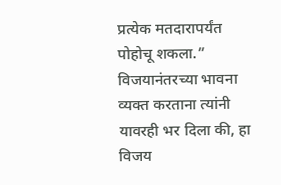प्रत्येक मतदारापर्यंत पोहोचू शकला.” विजयानंतरच्या भावना व्यक्त करताना त्यांनी यावरही भर दिला की, हा विजय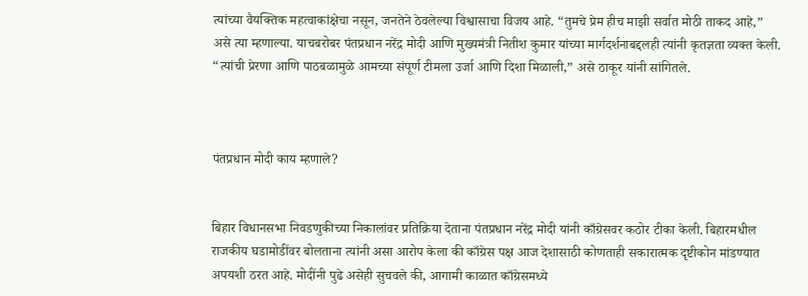त्यांच्या वैयक्तिक महत्वाकांक्षेचा नसून, जनतेने ठेवलेल्या विश्वासाचा विजय आहे. “तुमचे प्रेम हीच माझी सर्वात मोठी ताकद आहे,” असे त्या म्हणाल्या. याचबरोबर पंतप्रधान नरेंद्र मोदी आणि मुख्यमंत्री नितीश कुमार यांच्या मार्गदर्शनाबद्दलही त्यांनी कृतज्ञता व्यक्त केली. “त्यांची प्रेरणा आणि पाठबळामुळे आमच्या संपूर्ण टीमला उर्जा आणि दिशा मिळाली,” असे ठाकूर यांनी सांगितले.



पंतप्रधान मोदी काय म्हणाले?


बिहार विधानसभा निवडणुकीच्या निकालांवर प्रतिक्रिया देताना पंतप्रधान नरेंद्र मोदी यांनी काँग्रेसवर कठोर टीका केली. बिहारमधील राजकीय घडामोडींवर बोलताना त्यांनी असा आरोप केला की काँग्रेस पक्ष आज देशासाठी कोणताही सकारात्मक दृष्टीकोन मांडण्यात अपयशी ठरत आहे. मोदींनी पुढे असेही सुचवले की, आगामी काळात काँग्रेसमध्ये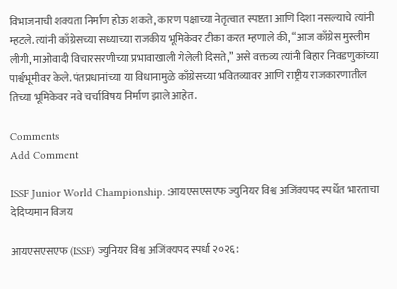विभाजनाची शक्यता निर्माण होऊ शकते, कारण पक्षाच्या नेतृत्वात स्पष्टता आणि दिशा नसल्याचे त्यांनी म्हटले. त्यांनी काँग्रेसच्या सध्याच्या राजकीय भूमिकेवर टीका करत म्हणाले की, “आज काँग्रेस मुस्लीम लीगी, माओवादी विचारसरणीच्या प्रभावाखाली गेलेली दिसते,” असे वक्तव्य त्यांनी बिहार निवडणुकांच्या पार्श्वभूमीवर केले. पंतप्रधानांच्या या विधानामुळे काँग्रेसच्या भवितव्यावर आणि राष्ट्रीय राजकारणातील तिच्या भूमिकेवर नवे चर्चाविषय निर्माण झाले आहेत.

Comments
Add Comment

ISSF Junior World Championship. :आयएसएसएफ ज्युनियर विश्व अजिंक्यपद स्पर्धेत भारताचा देदिप्यमान विजय

आयएसएसएफ (ISSF) ज्युनियर विश्व अजिंक्यपद स्पर्धा २०२६: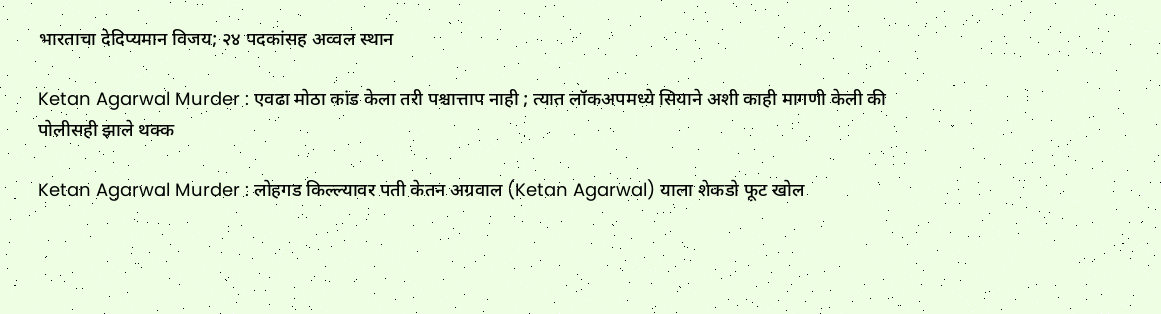भारताचा देदिप्यमान विजय; २४ पदकांसह अव्वल स्थान

Ketan Agarwal Murder : एवढा मोठा कांड केला तरी पश्चात्ताप नाही ; त्यात लॉकअपमध्ये सियाने अशी काही मागणी केली की पोलीसही झाले थक्क

Ketan Agarwal Murder : लोहगड किल्ल्यावर पती केतन अग्रवाल (Ketan Agarwal) याला शेकडो फूट खोल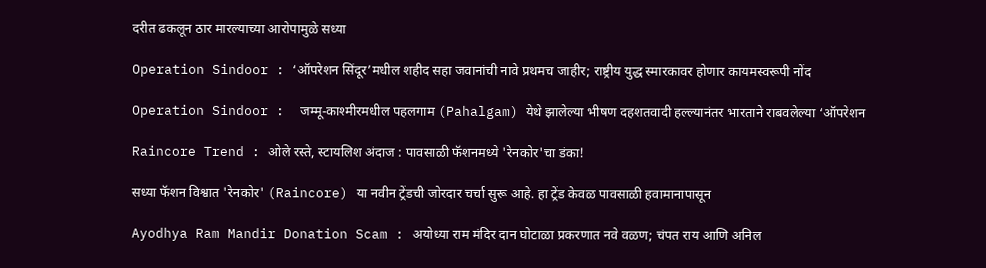दरीत ढकलून ठार मारल्याच्या आरोपामुळे सध्या

Operation Sindoor : ‘ऑपरेशन सिंदूर’मधील शहीद सहा जवानांची नावे प्रथमच जाहीर; राष्ट्रीय युद्ध स्मारकावर होणार कायमस्वरूपी नोंद

Operation Sindoor :  जम्मू-काश्मीरमधील पहलगाम (Pahalgam) येथे झालेल्या भीषण दहशतवादी हल्ल्यानंतर भारताने राबवलेल्या ‘ऑपरेशन

Raincore Trend : ओले रस्ते, स्टायलिश अंदाज : पावसाळी फॅशनमध्ये 'रेनकोर'चा डंका!

सध्या फॅशन विश्वात 'रेनकोर' (Raincore) या नवीन ट्रेंडची जोरदार चर्चा सुरू आहे. हा ट्रेंड केवळ पावसाळी हवामानापासून

Ayodhya Ram Mandir Donation Scam : अयोध्या राम मंदिर दान घोटाळा प्रकरणात नवे वळण; चंपत राय आणि अनिल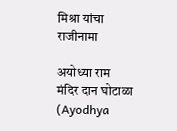मिश्रा यांचा राजीनामा

अयोध्या राम मंदिर दान घोटाळा (Ayodhya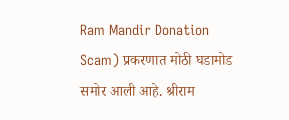Ram Mandir Donation Scam) प्रकरणात मोठी घडामोड समोर आली आहे. श्रीराम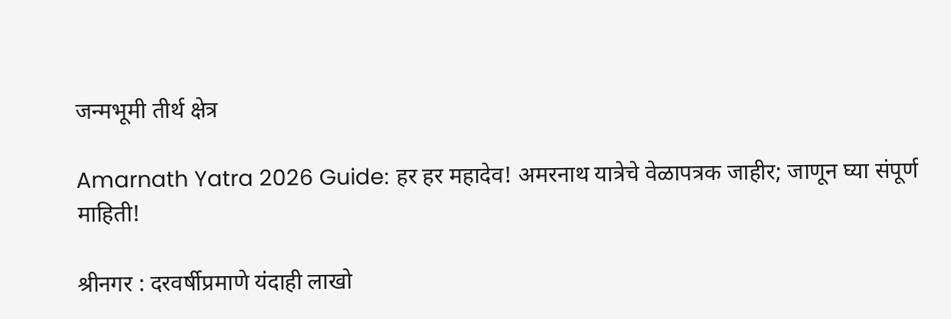जन्मभूमी तीर्थ क्षेत्र

Amarnath Yatra 2026 Guide: हर हर महादेव! अमरनाथ यात्रेचे वेळापत्रक जाहीर; जाणून घ्या संपूर्ण माहिती!

श्रीनगर : दरवर्षीप्रमाणे यंदाही लाखो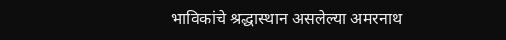भाविकांचे श्रद्धास्थान असलेल्या अमरनाथ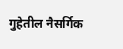गुहेतील नैसर्गिक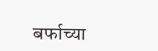बर्फाच्या